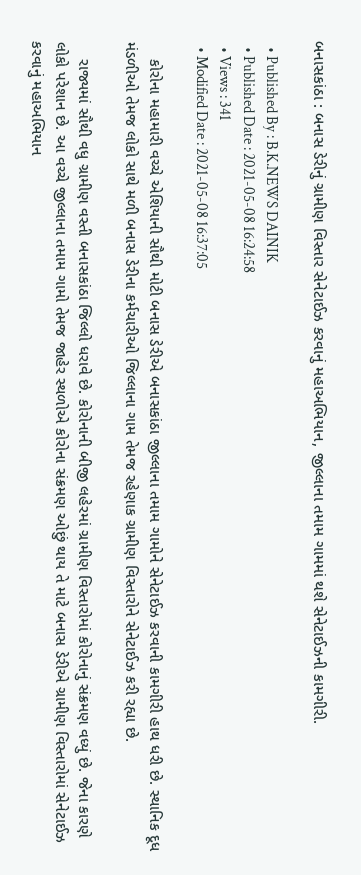બનાસકાંઠા : બનાસ ડેરીનું ગ્રામીણ વિસ્તાર સેનેટાઈઝ કરવાનું મહાઅભિયાન, જીલ્લાના તમામ ગામમાં થશે સેનેટાઈઝની કામગીરી.

  • Published By : B.K.NEWS DAINIK
  • Published Date : 2021-05-08 16:24:58
  • Views : 341
  • Modified Date : 2021-05-08 16:37:05

    કોરોના મહામારી વચ્ચે એશિયાની સૌથી મોટી બનાસ ડેરીએ બનાસકાંઠા જીલ્લાના તમામ ગામોને સેનેટાઈઝ કરવાની કામગીરી હાથ ધરી છે. સ્થાનિક દૂધ મંડળીઓ તેમજ લોકો સાથે મળી બનાસ ડેરીના કર્મચારીઓ જિલ્લાના ગામ તેમજ રહેણાક ગ્રામીણ વિસ્તારોને સેનેટાઈઝ કરી રહ્યા છે.

    રાજ્યમાં સૌથી વધુ ગ્રામીણ વસ્તી બનાસકાંઠા જિલ્લો ધરાવે છે. કોરોનાની બીજી લહેરમાં ગ્રામીણ વિસ્તારોમાં કોરોનાનું સંક્રમણ વધ્યું છે. જેના કારણે લોકો પરેશાન છે. આ વચ્ચે જીલ્લાના તમામ ગામો તેમજ જાહેર સ્થળોએ કોરોના સંક્રમણ ઓછું થાય તે માટે બનાસ ડેરીએ ગ્રામીણ વિસ્તારોમાં સેનેટાઈઝ કરવાનું મહાઅભિયાન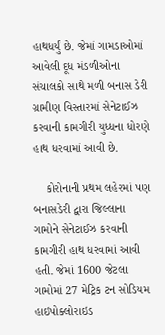હાથધર્યું છે. જેમાં ગામડાઓમાં આવેલી દૂધ મંડળીઓના સંચાલકો સાથે મળી બનાસ ડેરી ગ્રામીણ વિસ્તારમાં સેનેટાઈઝ કરવાની કામગીરી યુધ્ધના ધોરણે હાથ ધરવામાં આવી છે.

    કોરોનાની પ્રથમ લહેરમાં પણ બનાસડેરી દ્વારા જિલ્લાના ગામોને સેનેટાઈઝ કરવાની કામગીરી હાથ ધરવામાં આવી હતી. જેમાં 1600 જેટલા ગામોમાં 27 મેટ્રિક ટન સોડિયમ હાઇપોક્લોરાઇડ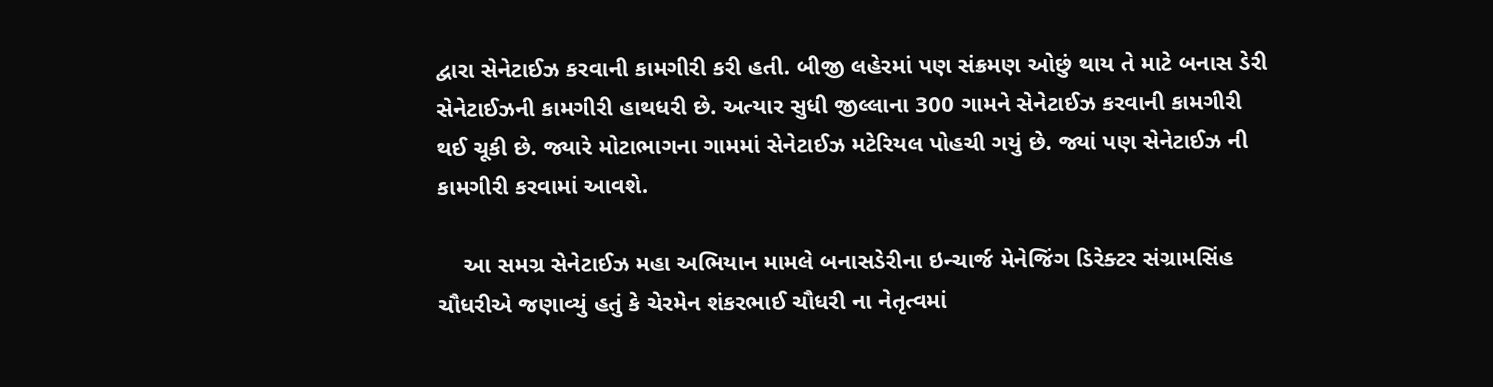દ્વારા સેનેટાઈઝ કરવાની કામગીરી કરી હતી. બીજી લહેરમાં પણ સંક્રમણ ઓછું થાય તે માટે બનાસ ડેરી સેનેટાઈઝની કામગીરી હાથધરી છે. અત્યાર સુધી જીલ્લાના 300 ગામને સેનેટાઈઝ કરવાની કામગીરી થઈ ચૂકી છે. જ્યારે મોટાભાગના ગામમાં સેનેટાઈઝ મટેરિયલ પોહચી ગયું છે. જ્યાં પણ સેનેટાઈઝ ની કામગીરી કરવામાં આવશે.

    આ સમગ્ર સેનેટાઈઝ મહા અભિયાન મામલે બનાસડેરીના ઇન્ચાર્જ મેનેજિંગ ડિરેક્ટર સંગ્રામસિંહ ચૌધરીએ જણાવ્યું હતું કે ચેરમેન શંકરભાઈ ચૌધરી ના નેતૃત્વમાં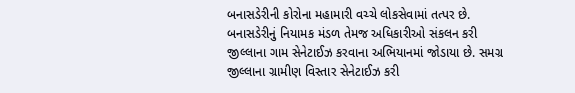બનાસડેરીની કોરોના મહામારી વચ્ચે લોકસેવામાં તત્પર છે. બનાસડેરીનું નિયામક મંડળ તેમજ અધિકારીઓ સંકલન કરી જીલ્લાના ગામ સેનેટાઈઝ કરવાના અભિયાનમાં જોડાયા છે. સમગ્ર જીલ્લાના ગ્રામીણ વિસ્તાર સેનેટાઈઝ કરી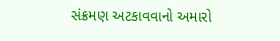સંક્રમણ અટકાવવાનો અમારો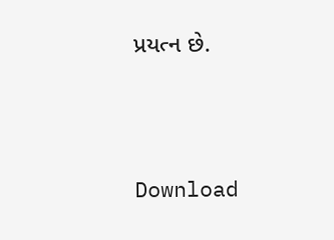પ્રયત્ન છે.





Download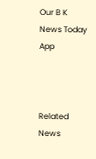Our B K News Today App



Related News